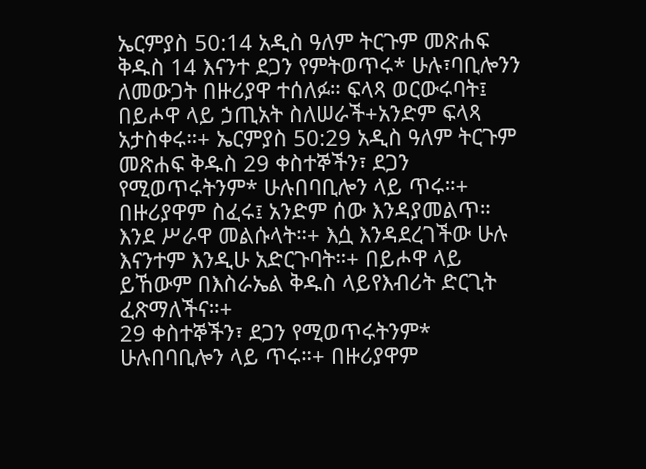ኤርምያስ 50:14 አዲስ ዓለም ትርጉም መጽሐፍ ቅዱስ 14 እናንተ ደጋን የምትወጥሩ* ሁሉ፣ባቢሎንን ለመውጋት በዙሪያዋ ተሰለፉ። ፍላጻ ወርውሩባት፤ በይሖዋ ላይ ኃጢአት ስለሠራች+አንድም ፍላጻ አታስቀሩ።+ ኤርምያስ 50:29 አዲስ ዓለም ትርጉም መጽሐፍ ቅዱስ 29 ቀስተኞችን፣ ደጋን የሚወጥሩትንም* ሁሉበባቢሎን ላይ ጥሩ።+ በዙሪያዋም ስፈሩ፤ አንድም ሰው እንዳያመልጥ። እንደ ሥራዋ መልሱላት።+ እሷ እንዳደረገችው ሁሉ እናንተም እንዲሁ አድርጉባት።+ በይሖዋ ላይ ይኸውም በእስራኤል ቅዱስ ላይየእብሪት ድርጊት ፈጽማለችና።+
29 ቀስተኞችን፣ ደጋን የሚወጥሩትንም* ሁሉበባቢሎን ላይ ጥሩ።+ በዙሪያዋም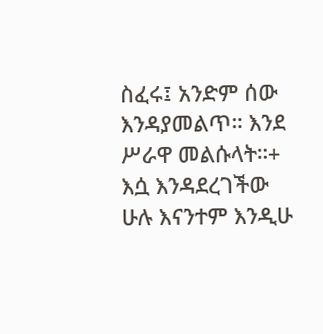ስፈሩ፤ አንድም ሰው እንዳያመልጥ። እንደ ሥራዋ መልሱላት።+ እሷ እንዳደረገችው ሁሉ እናንተም እንዲሁ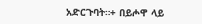አድርጉባት።+ በይሖዋ ላይ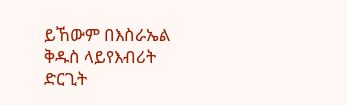ይኸውም በእስራኤል ቅዱስ ላይየእብሪት ድርጊት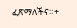ፈጽማለችና።+